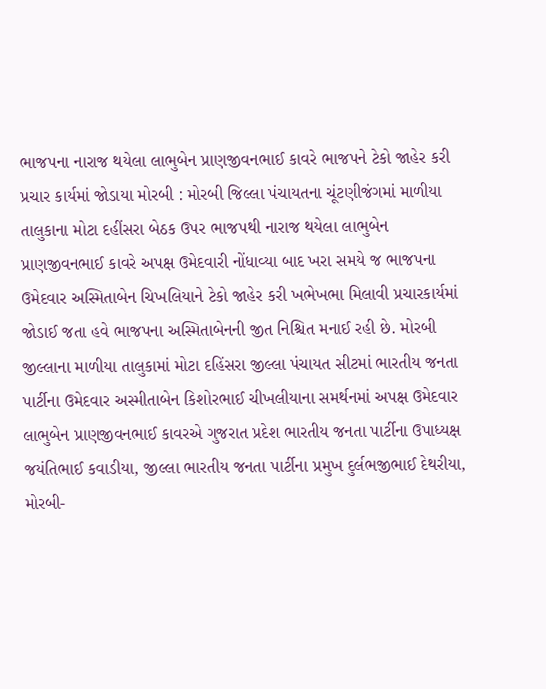ભાજપના નારાજ થયેલા લાભુબેન પ્રાણજીવનભાઈ કાવરે ભાજપને ટેકો જાહેર કરી પ્રચાર કાર્યમાં જોડાયા મોરબી : મોરબી જિલ્લા પંચાયતના ચૂંટણીજંગમાં માળીયા તાલુકાના મોટા દહીંસરા બેઠક ઉપર ભાજપથી નારાજ થયેલા લાભુબેન પ્રાણજીવનભાઈ કાવરે અપક્ષ ઉમેદવારી નોંધાવ્યા બાદ ખરા સમયે જ ભાજપના ઉમેદવાર અસ્મિતાબેન ચિખલિયાને ટેકો જાહેર કરી ખભેખભા મિલાવી પ્રચારકાર્યમાં જોડાઈ જતા હવે ભાજપના અસ્મિતાબેનની જીત નિશ્ચિત મનાઈ રહી છે. મોરબી જીલ્લાના માળીયા તાલુકામાં મોટા દહિંસરા જીલ્લા પંચાયત સીટમાં ભારતીય જનતા પાર્ટીના ઉમેદવાર અસ્મીતાબેન કિશોરભાઈ ચીખલીયાના સમર્થનમાં અપક્ષ ઉમેદવાર લાભુબેન પ્રાણજીવનભાઈ કાવરએ ગુજરાત પ્રદેશ ભારતીય જનતા પાર્ટીના ઉપાધ્યક્ષ જયંતિભાઈ કવાડીયા, જીલ્લા ભારતીય જનતા પાર્ટીના પ્રમુખ દુર્લભજીભાઈ દેથરીયા, મોરબી-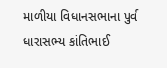માળીયા વિધાનસભાના પુર્વ ધારાસભ્ય કાંતિભાઈ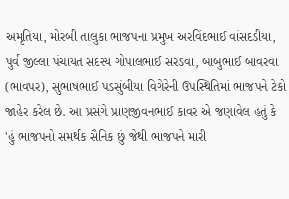અમૃતિયા, મોરબી તાલુકા ભાજપના પ્રમુખ અરવિંદભાઈ વાંસદડીયા, પુર્વ જીલ્લા પંચાયત સદસ્ય ગોપાલભાઈ સરડવા, બાબુભાઈ બાવરવા (ભાવપર), સુભાષભાઈ પડસુંબીયા વિગેરેની ઉપસ્થિતિમાં ભાજપને ટેકો જાહેર કરેલ છે. આ પ્રસંગે પ્રાણજીવનભાઈ કાવર એ જણાવેલ હતું કે 'હું ભાજપનો સમર્થક સૈનિક છું જેથી ભાજપને મારી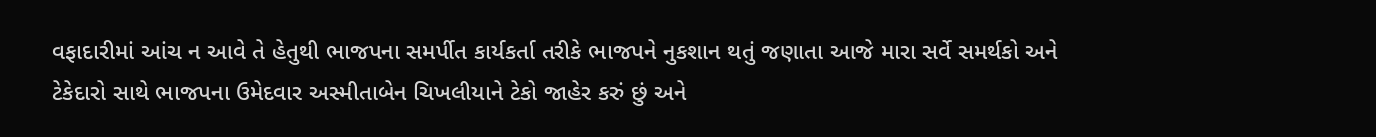વફાદારીમાં આંચ ન આવે તે હેતુથી ભાજપના સમર્પીત કાર્યકર્તા તરીકે ભાજપને નુકશાન થતું જણાતા આજે મારા સર્વે સમર્થકો અને ટેકેદારો સાથે ભાજપના ઉમેદવાર અસ્મીતાબેન ચિખલીયાને ટેકો જાહેર કરું છું અને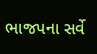ભાજપના સર્વે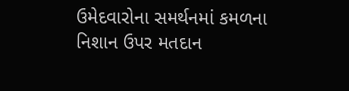ઉમેદવારોના સમર્થનમાં કમળના નિશાન ઉપર મતદાન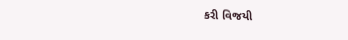કરી વિજયી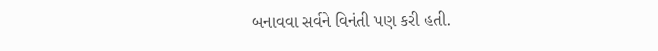બનાવવા સર્વને વિનંતી પણ કરી હતી.